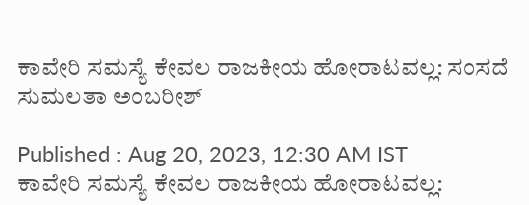ಕಾವೇರಿ ಸಮಸ್ಯೆ ಕೇವಲ ರಾಜಕೀಯ ಹೋರಾಟವಲ್ಲ: ಸಂಸದೆ ಸುಮಲತಾ ಅಂಬರೀಶ್‌

Published : Aug 20, 2023, 12:30 AM IST
ಕಾವೇರಿ ಸಮಸ್ಯೆ ಕೇವಲ ರಾಜಕೀಯ ಹೋರಾಟವಲ್ಲ: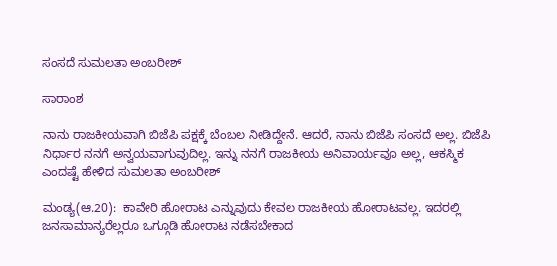ಸಂಸದೆ ಸುಮಲತಾ ಅಂಬರೀಶ್‌

ಸಾರಾಂಶ

ನಾನು ರಾಜಕೀಯವಾಗಿ ಬಿಜೆಪಿ ಪಕ್ಷಕ್ಕೆ ಬೆಂಬಲ ನೀಡಿದ್ದೇನೆ. ಆದರೆ, ನಾನು ಬಿಜೆಪಿ ಸಂಸದೆ ಅಲ್ಲ. ಬಿಜೆಪಿ ನಿರ್ಧಾರ ನನಗೆ ಅನ್ವಯವಾಗುವುದಿಲ್ಲ. ಇನ್ನು ನನಗೆ ರಾಜಕೀಯ ಅನಿವಾರ್ಯವೂ ಅಲ್ಲ, ಆಕಸ್ಮಿಕ ಎಂದಷ್ಟೆ ಹೇಳಿದ ಸುಮಲತಾ ಅಂಬರೀಶ್‌

ಮಂಡ್ಯ(ಆ.20):  ಕಾವೇರಿ ಹೋರಾಟ ಎನ್ನುವುದು ಕೇವಲ ರಾಜಕೀಯ ಹೋರಾಟವಲ್ಲ. ಇದರಲ್ಲಿ ಜನಸಾಮಾನ್ಯರೆಲ್ಲರೂ ಒಗ್ಗೂಡಿ ಹೋರಾಟ ನಡೆಸಬೇಕಾದ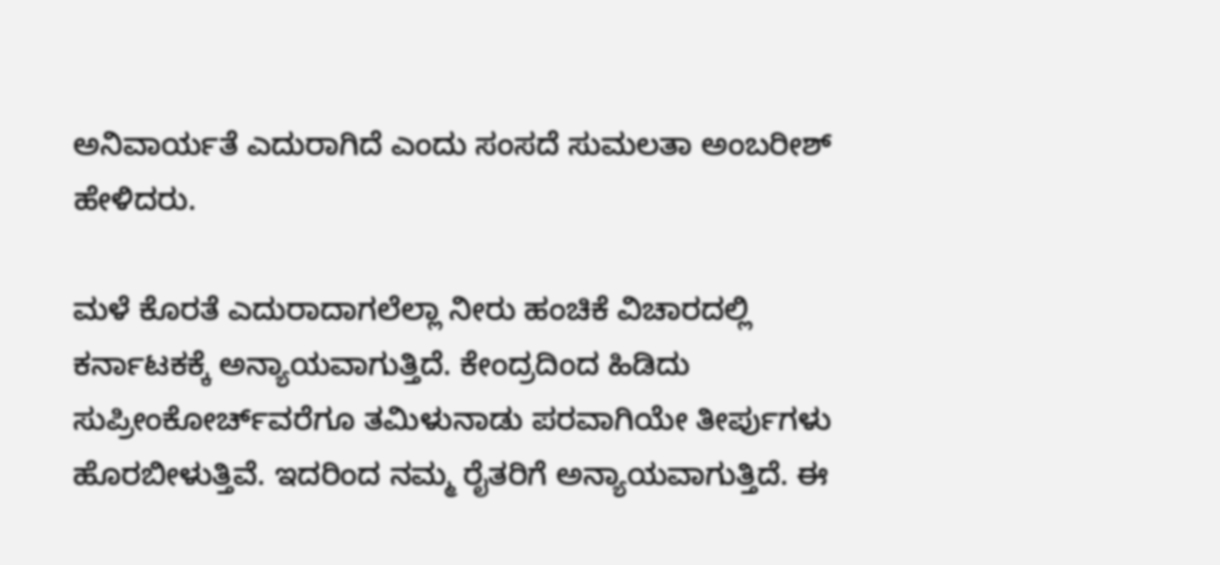ಅನಿವಾರ್ಯತೆ ಎದುರಾಗಿದೆ ಎಂದು ಸಂಸದೆ ಸುಮಲತಾ ಅಂಬರೀಶ್‌ ಹೇಳಿದರು.

ಮಳೆ ಕೊರತೆ ಎದುರಾದಾಗಲೆಲ್ಲಾ ನೀರು ಹಂಚಿಕೆ ವಿಚಾರದಲ್ಲಿ ಕರ್ನಾಟಕಕ್ಕೆ ಅನ್ಯಾಯವಾಗುತ್ತಿದೆ. ಕೇಂದ್ರದಿಂದ ಹಿಡಿದು ಸುಪ್ರೀಂಕೋರ್ಚ್‌ವರೆಗೂ ತಮಿಳುನಾಡು ಪರವಾಗಿಯೇ ತೀರ್ಪುಗಳು ಹೊರಬೀಳುತ್ತಿವೆ. ಇದರಿಂದ ನಮ್ಮ ರೈತರಿಗೆ ಅನ್ಯಾಯವಾಗುತ್ತಿದೆ. ಈ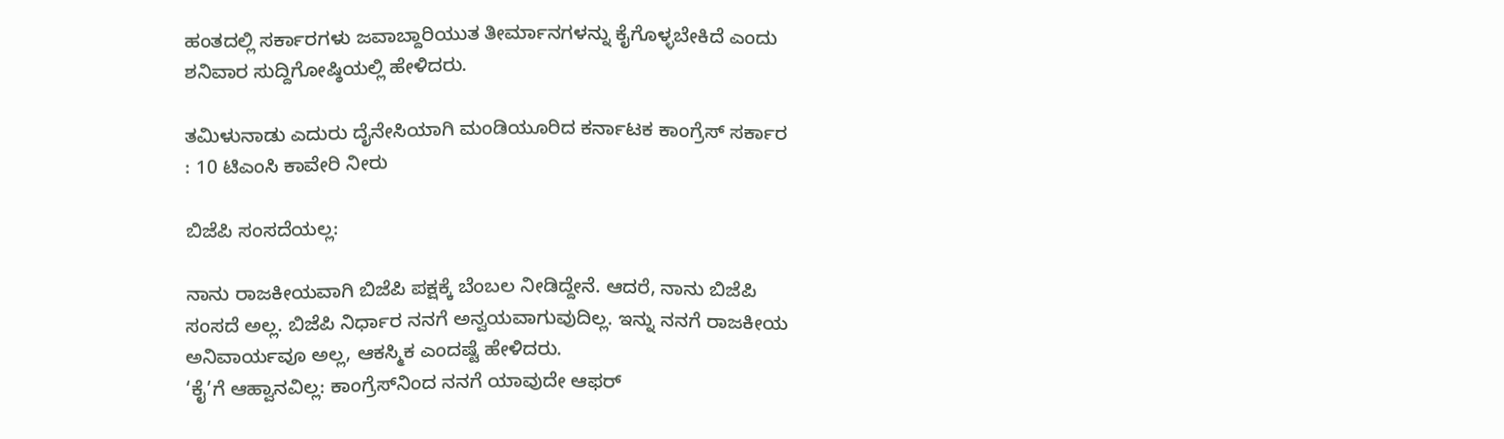ಹಂತದಲ್ಲಿ ಸರ್ಕಾರಗಳು ಜವಾಬ್ದಾರಿಯುತ ತೀರ್ಮಾನಗಳನ್ನು ಕೈಗೊಳ್ಳಬೇಕಿದೆ ಎಂದು ಶನಿವಾರ ಸುದ್ದಿಗೋಷ್ಠಿಯಲ್ಲಿ ಹೇಳಿದರು.

ತಮಿಳುನಾಡು ಎದುರು ದೈನೇಸಿಯಾಗಿ ಮಂಡಿಯೂರಿದ ಕರ್ನಾಟಕ ಕಾಂಗ್ರೆಸ್‌ ಸರ್ಕಾರ : 10 ಟಿಎಂಸಿ ಕಾವೇರಿ ನೀರು

ಬಿಜೆಪಿ ಸಂಸದೆಯಲ್ಲ:

ನಾನು ರಾಜಕೀಯವಾಗಿ ಬಿಜೆಪಿ ಪಕ್ಷಕ್ಕೆ ಬೆಂಬಲ ನೀಡಿದ್ದೇನೆ. ಆದರೆ, ನಾನು ಬಿಜೆಪಿ ಸಂಸದೆ ಅಲ್ಲ. ಬಿಜೆಪಿ ನಿರ್ಧಾರ ನನಗೆ ಅನ್ವಯವಾಗುವುದಿಲ್ಲ. ಇನ್ನು ನನಗೆ ರಾಜಕೀಯ ಅನಿವಾರ್ಯವೂ ಅಲ್ಲ, ಆಕಸ್ಮಿಕ ಎಂದಷ್ಟೆ ಹೇಳಿದರು.
‘ಕೈ’ಗೆ ಆಹ್ವಾನವಿಲ್ಲ: ಕಾಂಗ್ರೆಸ್‌ನಿಂದ ನನಗೆ ಯಾವುದೇ ಆಫರ್‌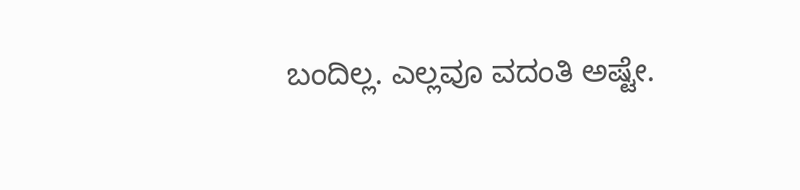ಬಂದಿಲ್ಲ. ಎಲ್ಲವೂ ವದಂತಿ ಅಷ್ಟೇ.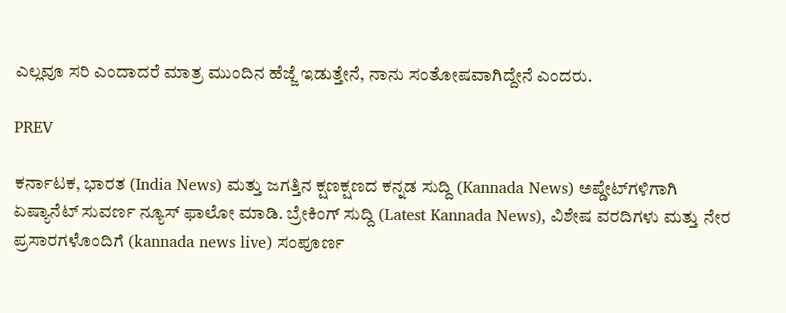ಎಲ್ಲವೂ ಸರಿ ಎಂದಾದರೆ ಮಾತ್ರ ಮುಂದಿನ ಹೆಜ್ಜೆ ಇಡುತ್ತೇನೆ, ನಾನು ಸಂತೋಷವಾಗಿದ್ದೇನೆ ಎಂದರು.

PREV

ಕರ್ನಾಟಕ, ಭಾರತ (India News) ಮತ್ತು ಜಗತ್ತಿನ ಕ್ಷಣಕ್ಷಣದ ಕನ್ನಡ ಸುದ್ದಿ (Kannada News) ಅಪ್ಡೇಟ್‌ಗಳಿಗಾಗಿ ಏಷ್ಯಾನೆಟ್ ಸುವರ್ಣ ನ್ಯೂಸ್‌ ಫಾಲೋ ಮಾಡಿ. ಬ್ರೇಕಿಂಗ್ ಸುದ್ದಿ (Latest Kannada News), ವಿಶೇಷ ವರದಿಗಳು ಮತ್ತು ನೇರ ಪ್ರಸಾರಗಳೊಂದಿಗೆ (kannada news live) ಸಂಪೂರ್ಣ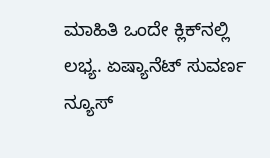ಮಾಹಿತಿ ಒಂದೇ ಕ್ಲಿಕ್‌ನಲ್ಲಿ ಲಭ್ಯ. ಏಷ್ಯಾನೆಟ್ ಸುವರ್ಣ ನ್ಯೂಸ್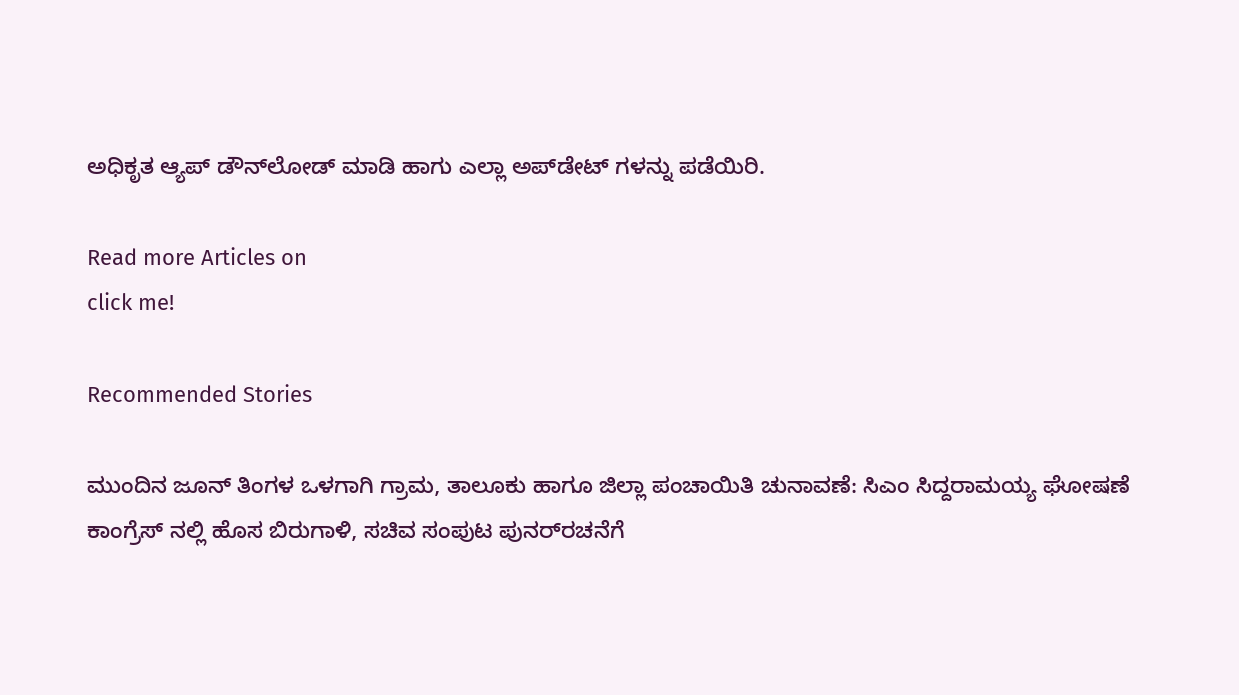ಅಧಿಕೃತ ಆ್ಯಪ್ ಡೌನ್‌ಲೋಡ್ ಮಾಡಿ ಹಾಗು ಎಲ್ಲಾ ಅಪ್‌ಡೇಟ್ ಗಳನ್ನು ಪಡೆಯಿರಿ.

Read more Articles on
click me!

Recommended Stories

ಮುಂದಿನ ಜೂನ್ ತಿಂಗಳ ಒಳಗಾಗಿ ಗ್ರಾಮ, ತಾಲೂಕು ಹಾಗೂ ಜಿಲ್ಲಾ ಪಂಚಾಯಿತಿ ಚುನಾವಣೆ: ಸಿಎಂ ಸಿದ್ದರಾಮಯ್ಯ ಘೋಷಣೆ
ಕಾಂಗ್ರೆಸ್‌ ನಲ್ಲಿ ಹೊಸ ಬಿರುಗಾಳಿ, ಸಚಿವ ಸಂಪುಟ ಪುನರ್‌ರಚನೆಗೆ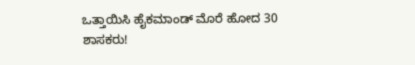ಒತ್ತಾಯಿಸಿ ಹೈಕಮಾಂಡ್ ಮೊರೆ ಹೋದ 30 ಶಾಸಕರು!